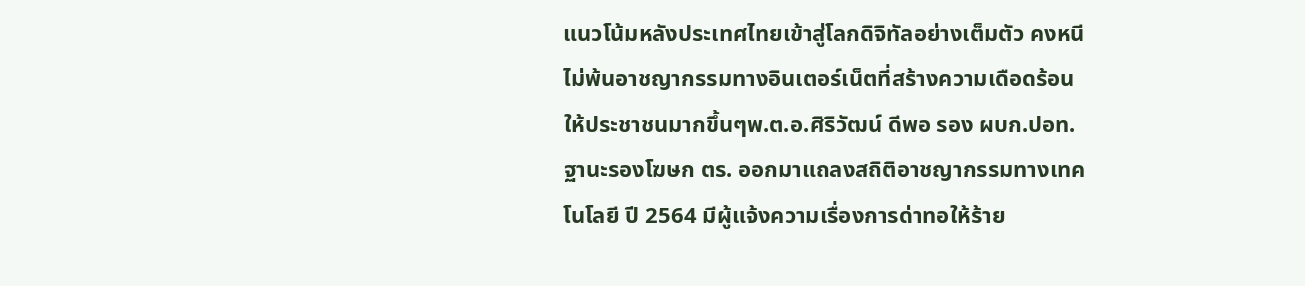แนวโน้มหลังประเทศไทยเข้าสู่โลกดิจิทัลอย่างเต็มตัว คงหนีไม่พ้นอาชญากรรมทางอินเตอร์เน็ตที่สร้างความเดือดร้อนให้ประชาชนมากขึ้นๆพ.ต.อ.ศิริวัฒน์ ดีพอ รอง ผบก.ปอท.ฐานะรองโฆษก ตร. ออกมาแถลงสถิติอาชญากรรมทางเทคโนโลยี ปี 2564 มีผู้แจ้งความเรื่องการด่าทอให้ร้าย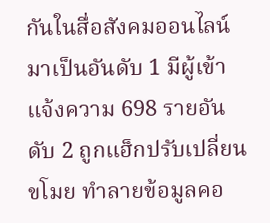กันในสื่อสังคมออนไลน์มาเป็นอันดับ 1 มีผู้เข้าแจ้งความ 698 รายอันดับ 2 ถูกแฮ็กปรับเปลี่ยน ขโมย ทำลายข้อมูลคอ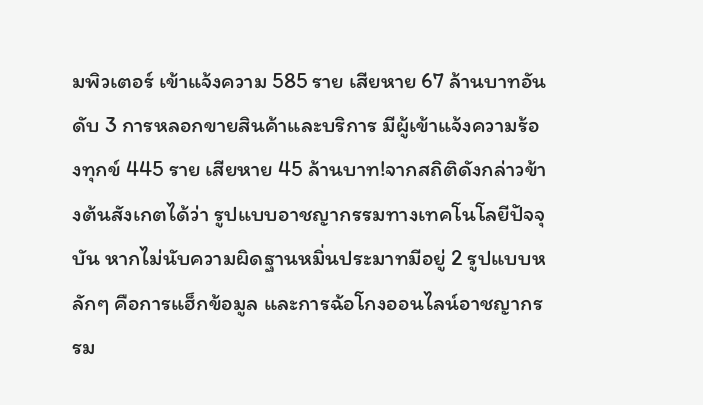มพิวเตอร์ เข้าแจ้งความ 585 ราย เสียหาย 67 ล้านบาทอันดับ 3 การหลอกขายสินค้าและบริการ มีผู้เข้าแจ้งความร้องทุกข์ 445 ราย เสียหาย 45 ล้านบาท!จากสถิติดังกล่าวข้างต้นสังเกตได้ว่า รูปแบบอาชญากรรมทางเทคโนโลยีปัจจุบัน หากไม่นับความผิดฐานหมิ่นประมาทมีอยู่ 2 รูปแบบหลักๆ คือการแฮ็กข้อมูล และการฉ้อโกงออนไลน์อาชญากรรม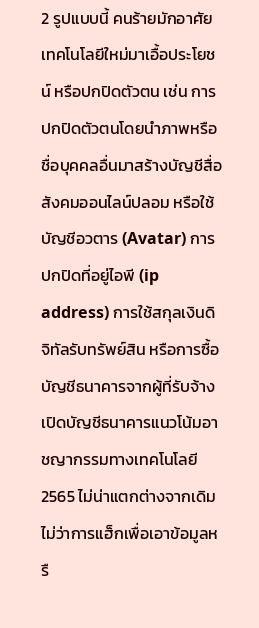2 รูปแบบนี้ คนร้ายมักอาศัยเทคโนโลยีใหม่มาเอื้อประโยชน์ หรือปกปิดตัวตน เช่น การปกปิดตัวตนโดยนำภาพหรือชื่อบุคคลอื่นมาสร้างบัญชีสื่อสังคมออนไลน์ปลอม หรือใช้บัญชีอวตาร (Avatar) การปกปิดที่อยู่ไอพี (ip address) การใช้สกุลเงินดิจิทัลรับทรัพย์สิน หรือการซื้อบัญชีธนาคารจากผู้ที่รับจ้างเปิดบัญชีธนาคารแนวโน้มอาชญากรรมทางเทคโนโลยี 2565 ไม่น่าแตกต่างจากเดิม ไม่ว่าการแฮ็กเพื่อเอาข้อมูลหรื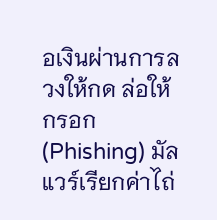อเงินผ่านการลวงให้กด ล่อให้กรอก (Phishing) มัลแวร์เรียกค่าไถ่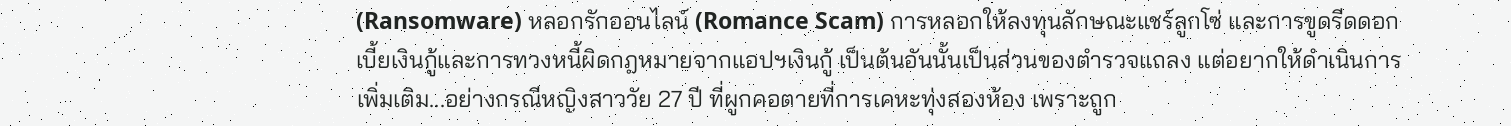(Ransomware) หลอกรักออนไลน์ (Romance Scam) การหลอกให้ลงทุนลักษณะแชร์ลูกโซ่ และการขูดรีดดอกเบี้ยเงินกู้และการทวงหนี้ผิดกฎหมายจากแอปฯเงินกู้ เป็นต้นอันนั้นเป็นส่วนของตำรวจแถลง แต่อยากให้ดำเนินการเพิ่มเติม...อย่างกรณีหญิงสาววัย 27 ปี ที่ผูกคอตายที่การเคหะทุ่งสองห้อง เพราะถูก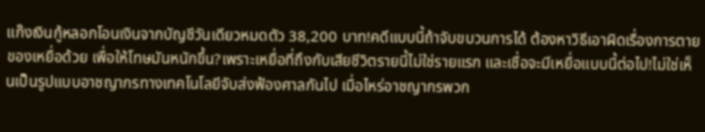แก๊งเงินกู้หลอกโอนเงินจากบัญชีวันเดียวหมดตัว 38,200 บาท!คดีแบบนี้ถ้าจับขบวนการได้ ต้องหาวิธีเอาผิดเรื่องการตายของเหยื่อด้วย เพื่อให้โทษมันหนักขึ้น?เพราะเหยื่อที่ถึงกับเสียชีวิตรายนี้ไม่ใช่รายแรก และเชื่อจะมีเหยื่อแบบนี้ต่อไป!ไม่ใช่เห็นเป็นรูปแบบอาชญากรทางเทคโนโลยีจับส่งฟ้องศาลกันไป เมื่อไหร่อาชญากรพวก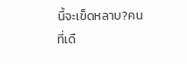นี้จะเข็ดหลาบ?คนที่เดื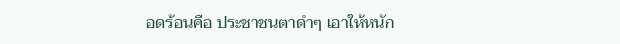อดร้อนคือ ประชาชนตาดำๆ เอาให้หนัก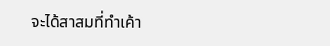จะได้สาสมที่ทำเค้า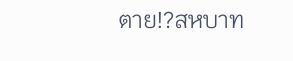ตาย!?สหบาท